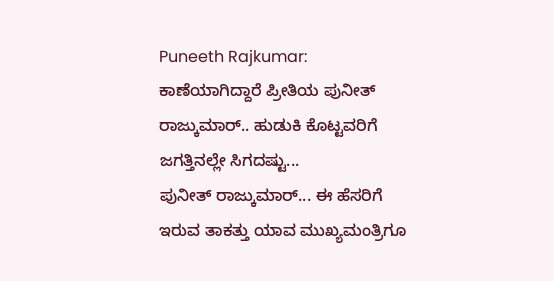Puneeth Rajkumar: ಕಾಣೆಯಾಗಿದ್ದಾರೆ ಪ್ರೀತಿಯ ಪುನೀತ್ ರಾಜ್ಕುಮಾರ್.. ಹುಡುಕಿ ಕೊಟ್ಟವರಿಗೆ ಜಗತ್ತಿನಲ್ಲೇ ಸಿಗದಷ್ಟು...
ಪುನೀತ್ ರಾಜ್ಕುಮಾರ್... ಈ ಹೆಸರಿಗೆ ಇರುವ ತಾಕತ್ತು ಯಾವ ಮುಖ್ಯಮಂತ್ರಿಗೂ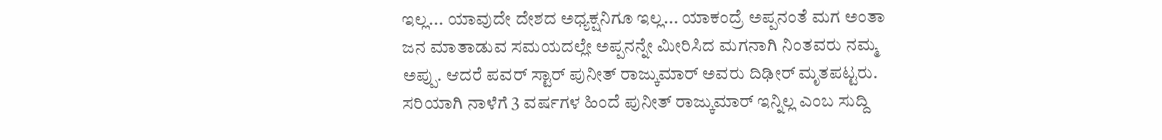ಇಲ್ಲ... ಯಾವುದೇ ದೇಶದ ಅಧ್ಯಕ್ಷನಿಗೂ ಇಲ್ಲ... ಯಾಕಂದ್ರೆ ಅಪ್ಪನಂತೆ ಮಗ ಅಂತಾ ಜನ ಮಾತಾಡುವ ಸಮಯದಲ್ಲೇ ಅಪ್ಪನನ್ನೇ ಮೀರಿಸಿದ ಮಗನಾಗಿ ನಿಂತವರು ನಮ್ಮ ಅಪ್ಪು. ಆದರೆ ಪವರ್ ಸ್ಟಾರ್ ಪುನೀತ್ ರಾಜ್ಕುಮಾರ್ ಅವರು ದಿಢೀರ್ ಮೃತಪಟ್ಟರು. ಸರಿಯಾಗಿ ನಾಳೆಗೆ 3 ವರ್ಷಗಳ ಹಿಂದೆ ಪುನೀತ್ ರಾಜ್ಕುಮಾರ್ ಇನ್ನಿಲ್ಲ ಎಂಬ ಸುದ್ದಿ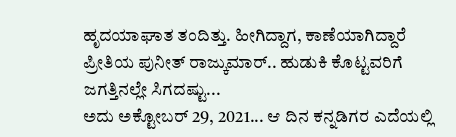ಹೃದಯಾಘಾತ ತಂದಿತ್ತು. ಹೀಗಿದ್ದಾಗ, ಕಾಣೆಯಾಗಿದ್ದಾರೆ ಪ್ರೀತಿಯ ಪುನೀತ್ ರಾಜ್ಕುಮಾರ್.. ಹುಡುಕಿ ಕೊಟ್ಟವರಿಗೆ ಜಗತ್ತಿನಲ್ಲೇ ಸಿಗದಷ್ಟು...
ಅದು ಅಕ್ಟೋಬರ್ 29, 2021... ಆ ದಿನ ಕನ್ನಡಿಗರ ಎದೆಯಲ್ಲಿ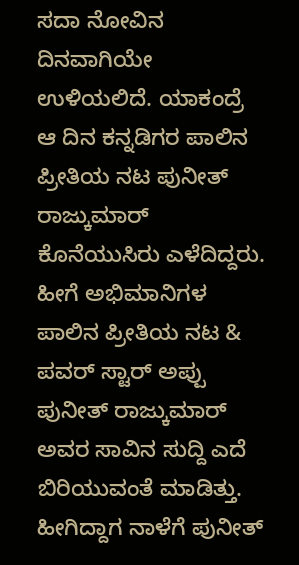ಸದಾ ನೋವಿನ ದಿನವಾಗಿಯೇ ಉಳಿಯಲಿದೆ. ಯಾಕಂದ್ರೆ ಆ ದಿನ ಕನ್ನಡಿಗರ ಪಾಲಿನ ಪ್ರೀತಿಯ ನಟ ಪುನೀತ್ ರಾಜ್ಕುಮಾರ್ ಕೊನೆಯುಸಿರು ಎಳೆದಿದ್ದರು. ಹೀಗೆ ಅಭಿಮಾನಿಗಳ ಪಾಲಿನ ಪ್ರೀತಿಯ ನಟ & ಪವರ್ ಸ್ಟಾರ್ ಅಪ್ಪು ಪುನೀತ್ ರಾಜ್ಕುಮಾರ್ ಅವರ ಸಾವಿನ ಸುದ್ದಿ ಎದೆ ಬಿರಿಯುವಂತೆ ಮಾಡಿತ್ತು. ಹೀಗಿದ್ದಾಗ ನಾಳೆಗೆ ಪುನೀತ್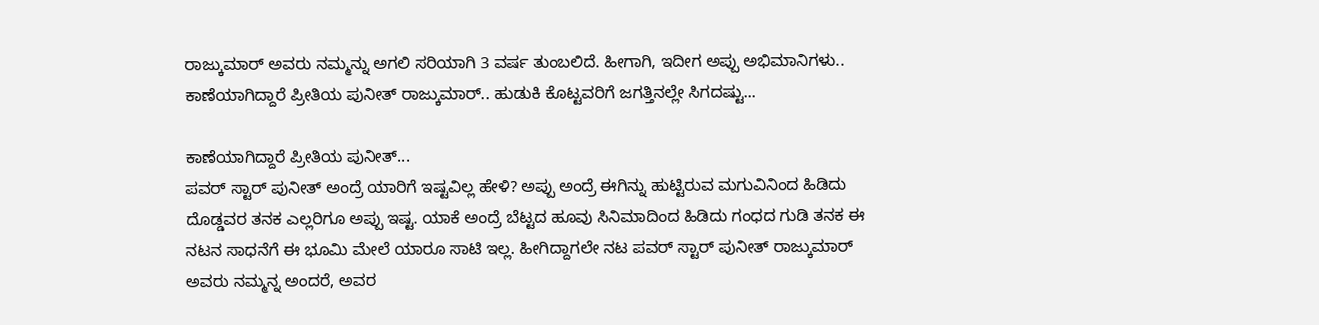ರಾಜ್ಕುಮಾರ್ ಅವರು ನಮ್ಮನ್ನು ಅಗಲಿ ಸರಿಯಾಗಿ 3 ವರ್ಷ ತುಂಬಲಿದೆ. ಹೀಗಾಗಿ, ಇದೀಗ ಅಪ್ಪು ಅಭಿಮಾನಿಗಳು.. ಕಾಣೆಯಾಗಿದ್ದಾರೆ ಪ್ರೀತಿಯ ಪುನೀತ್ ರಾಜ್ಕುಮಾರ್.. ಹುಡುಕಿ ಕೊಟ್ಟವರಿಗೆ ಜಗತ್ತಿನಲ್ಲೇ ಸಿಗದಷ್ಟು...

ಕಾಣೆಯಾಗಿದ್ದಾರೆ ಪ್ರೀತಿಯ ಪುನೀತ್...
ಪವರ್ ಸ್ಟಾರ್ ಪುನೀತ್ ಅಂದ್ರೆ ಯಾರಿಗೆ ಇಷ್ಟವಿಲ್ಲ ಹೇಳಿ? ಅಪ್ಪು ಅಂದ್ರೆ ಈಗಿನ್ನು ಹುಟ್ಟಿರುವ ಮಗುವಿನಿಂದ ಹಿಡಿದು ದೊಡ್ಡವರ ತನಕ ಎಲ್ಲರಿಗೂ ಅಪ್ಪು ಇಷ್ಟ. ಯಾಕೆ ಅಂದ್ರೆ ಬೆಟ್ಟದ ಹೂವು ಸಿನಿಮಾದಿಂದ ಹಿಡಿದು ಗಂಧದ ಗುಡಿ ತನಕ ಈ ನಟನ ಸಾಧನೆಗೆ ಈ ಭೂಮಿ ಮೇಲೆ ಯಾರೂ ಸಾಟಿ ಇಲ್ಲ. ಹೀಗಿದ್ದಾಗಲೇ ನಟ ಪವರ್ ಸ್ಟಾರ್ ಪುನೀತ್ ರಾಜ್ಕುಮಾರ್ ಅವರು ನಮ್ಮನ್ನ ಅಂದರೆ, ಅವರ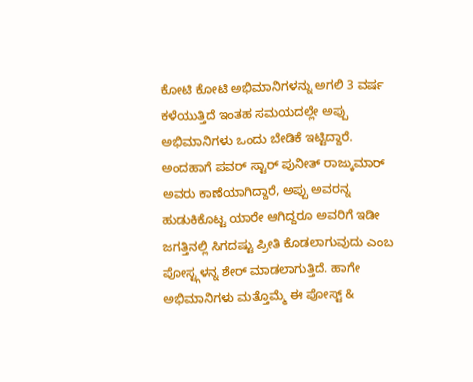ಕೋಟಿ ಕೋಟಿ ಅಭಿಮಾನಿಗಳನ್ನು ಅಗಲಿ 3 ವರ್ಷ ಕಳೆಯುತ್ತಿದೆ ಇಂತಹ ಸಮಯದಲ್ಲೇ ಅಪ್ಪು ಅಭಿಮಾನಿಗಳು ಒಂದು ಬೇಡಿಕೆ ಇಟ್ಟಿದ್ದಾರೆ.
ಅಂದಹಾಗೆ ಪವರ್ ಸ್ಟಾರ್ ಪುನೀತ್ ರಾಜ್ಕುಮಾರ್ ಅವರು ಕಾಣೆಯಾಗಿದ್ದಾರೆ, ಅಪ್ಪು ಅವರನ್ನ ಹುಡುಕಿಕೊಟ್ಟ ಯಾರೇ ಆಗಿದ್ದರೂ ಅವರಿಗೆ ಇಡೀ ಜಗತ್ತಿನಲ್ಲಿ ಸಿಗದಷ್ಟು ಪ್ರೀತಿ ಕೊಡಲಾಗುವುದು ಎಂಬ ಪೋಸ್ಟ್ಗಳನ್ನ ಶೇರ್ ಮಾಡಲಾಗುತ್ತಿದೆ. ಹಾಗೇ ಅಭಿಮಾನಿಗಳು ಮತ್ತೊಮ್ಮೆ ಈ ಪೋಸ್ಟ್ &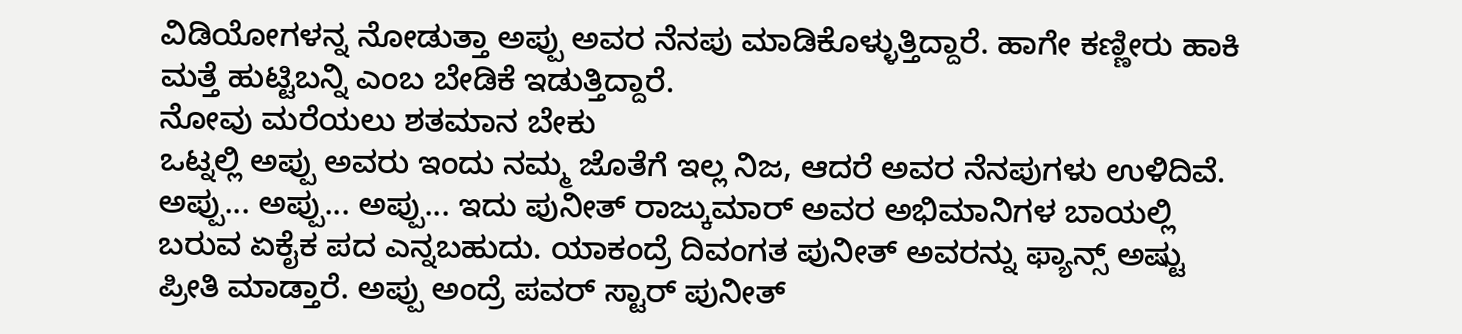ವಿಡಿಯೋಗಳನ್ನ ನೋಡುತ್ತಾ ಅಪ್ಪು ಅವರ ನೆನಪು ಮಾಡಿಕೊಳ್ಳುತ್ತಿದ್ದಾರೆ. ಹಾಗೇ ಕಣ್ಣೀರು ಹಾಕಿ ಮತ್ತೆ ಹುಟ್ಟಿಬನ್ನಿ ಎಂಬ ಬೇಡಿಕೆ ಇಡುತ್ತಿದ್ದಾರೆ.
ನೋವು ಮರೆಯಲು ಶತಮಾನ ಬೇಕು
ಒಟ್ನಲ್ಲಿ ಅಪ್ಪು ಅವರು ಇಂದು ನಮ್ಮ ಜೊತೆಗೆ ಇಲ್ಲ ನಿಜ, ಆದರೆ ಅವರ ನೆನಪುಗಳು ಉಳಿದಿವೆ. ಅಪ್ಪು... ಅಪ್ಪು... ಅಪ್ಪು... ಇದು ಪುನೀತ್ ರಾಜ್ಕುಮಾರ್ ಅವರ ಅಭಿಮಾನಿಗಳ ಬಾಯಲ್ಲಿ ಬರುವ ಏಕೈಕ ಪದ ಎನ್ನಬಹುದು. ಯಾಕಂದ್ರೆ ದಿವಂಗತ ಪುನೀತ್ ಅವರನ್ನು ಫ್ಯಾನ್ಸ್ ಅಷ್ಟು ಪ್ರೀತಿ ಮಾಡ್ತಾರೆ. ಅಪ್ಪು ಅಂದ್ರೆ ಪವರ್ ಸ್ಟಾರ್ ಪುನೀತ್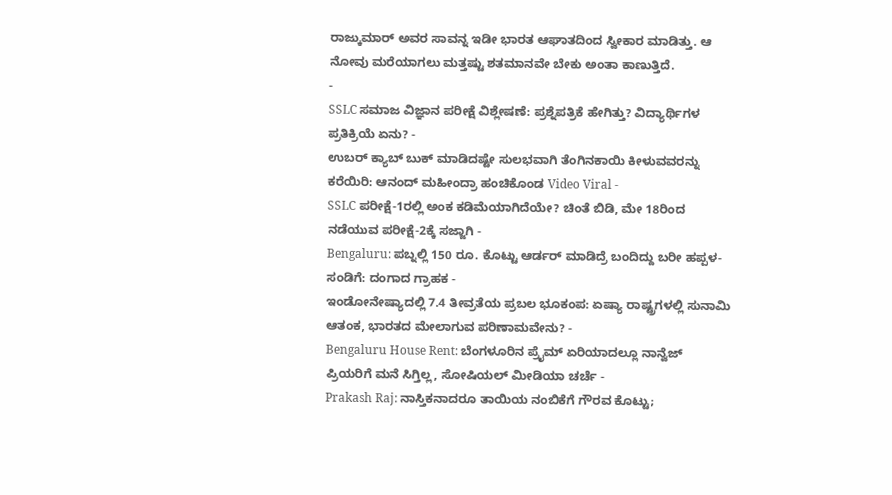ರಾಜ್ಕುಮಾರ್ ಅವರ ಸಾವನ್ನ ಇಡೀ ಭಾರತ ಆಘಾತದಿಂದ ಸ್ವೀಕಾರ ಮಾಡಿತ್ತು. ಆ ನೋವು ಮರೆಯಾಗಲು ಮತ್ತಷ್ಟು ಶತಮಾನವೇ ಬೇಕು ಅಂತಾ ಕಾಣುತ್ತಿದೆ.
-
SSLC ಸಮಾಜ ವಿಜ್ಞಾನ ಪರೀಕ್ಷೆ ವಿಶ್ಲೇಷಣೆ: ಪ್ರಶ್ನೆಪತ್ರಿಕೆ ಹೇಗಿತ್ತು? ವಿದ್ಯಾರ್ಥಿಗಳ ಪ್ರತಿಕ್ರಿಯೆ ಏನು? -
ಉಬರ್ ಕ್ಯಾಬ್ ಬುಕ್ ಮಾಡಿದಷ್ಟೇ ಸುಲಭವಾಗಿ ತೆಂಗಿನಕಾಯಿ ಕೀಳುವವರನ್ನು ಕರೆಯಿರಿ: ಆನಂದ್ ಮಹೀಂದ್ರಾ ಹಂಚಿಕೊಂಡ Video Viral -
SSLC ಪರೀಕ್ಷೆ-1ರಲ್ಲಿ ಅಂಕ ಕಡಿಮೆಯಾಗಿದೆಯೇ? ಚಿಂತೆ ಬಿಡಿ, ಮೇ 18ರಿಂದ ನಡೆಯುವ ಪರೀಕ್ಷೆ-2ಕ್ಕೆ ಸಜ್ಜಾಗಿ -
Bengaluru: ಪಬ್ನಲ್ಲಿ 150 ರೂ. ಕೊಟ್ಟು ಆರ್ಡರ್ ಮಾಡಿದ್ರೆ ಬಂದಿದ್ದು ಬರೀ ಹಪ್ಪಳ-ಸಂಡಿಗೆ: ದಂಗಾದ ಗ್ರಾಹಕ -
ಇಂಡೋನೇಷ್ಯಾದಲ್ಲಿ 7.4 ತೀವ್ರತೆಯ ಪ್ರಬಲ ಭೂಕಂಪ: ಏಷ್ಯಾ ರಾಷ್ಟ್ರಗಳಲ್ಲಿ ಸುನಾಮಿ ಆತಂಕ, ಭಾರತದ ಮೇಲಾಗುವ ಪರಿಣಾಮವೇನು? -
Bengaluru House Rent: ಬೆಂಗಳೂರಿನ ಪ್ರೈಮ್ ಏರಿಯಾದಲ್ಲೂ ನಾನ್ವೆಜ್ ಪ್ರಿಯರಿಗೆ ಮನೆ ಸಿಗ್ತಿಲ್ಲ, ಸೋಷಿಯಲ್ ಮೀಡಿಯಾ ಚರ್ಚೆ -
Prakash Raj: ನಾಸ್ತಿಕನಾದರೂ ತಾಯಿಯ ನಂಬಿಕೆಗೆ ಗೌರವ ಕೊಟ್ಟು;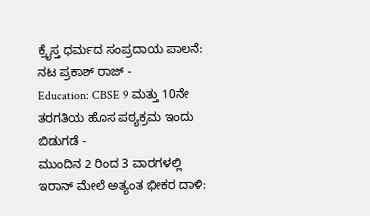ಕ್ರೈಸ್ತ ಧರ್ಮದ ಸಂಪ್ರದಾಯ ಪಾಲನೆ: ನಟ ಪ್ರಕಾಶ್ ರಾಜ್ -
Education: CBSE 9 ಮತ್ತು 10ನೇ ತರಗತಿಯ ಹೊಸ ಪಠ್ಯಕ್ರಮ ಇಂದು ಬಿಡುಗಡೆ -
ಮುಂದಿನ 2 ರಿಂದ 3 ವಾರಗಳಲ್ಲಿ ಇರಾನ್ ಮೇಲೆ ಅತ್ಯಂತ ಭೀಕರ ದಾಳಿ: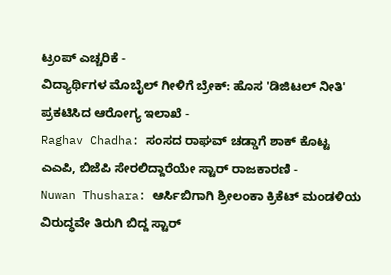ಟ್ರಂಪ್ ಎಚ್ಚರಿಕೆ -
ವಿದ್ಯಾರ್ಥಿಗಳ ಮೊಬೈಲ್ ಗೀಳಿಗೆ ಬ್ರೇಕ್: ಹೊಸ 'ಡಿಜಿಟಲ್ ನೀತಿ' ಪ್ರಕಟಿಸಿದ ಆರೋಗ್ಯ ಇಲಾಖೆ -
Raghav Chadha: ಸಂಸದ ರಾಘವ್ ಚಡ್ಡಾಗೆ ಶಾಕ್ ಕೊಟ್ಟ ಎಎಪಿ, ಬಿಜೆಪಿ ಸೇರಲಿದ್ದಾರೆಯೇ ಸ್ಟಾರ್ ರಾಜಕಾರಣಿ -
Nuwan Thushara: ಆರ್ಸಿಬಿಗಾಗಿ ಶ್ರೀಲಂಕಾ ಕ್ರಿಕೆಟ್ ಮಂಡಳಿಯ ವಿರುದ್ಧವೇ ತಿರುಗಿ ಬಿದ್ದ ಸ್ಟಾರ್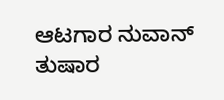ಆಟಗಾರ ನುವಾನ್ ತುಷಾರ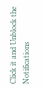Click it and Unblock the Notifications